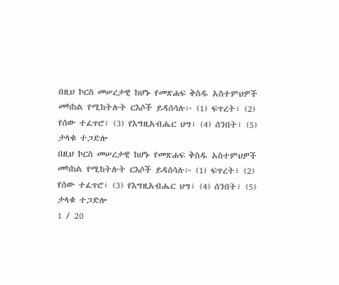በዚህ ኮርስ መሠረታዊ ከሆኑ የመጽሐፍ ቅስዱ አስተምህዎች መካከል የሚከትሉት ርእሶች ይዳሰሳሉ፦ (1) ፍጥረት፣ (2) የሰው ተፈጥሮ፣ (3) የእግዚአብሔር ህግ፣ (4) ሰንበት፣ (5) ታላቁ ተጋድሎ
በዚህ ኮርስ መሠረታዊ ከሆኑ የመጽሐፍ ቅስዱ አስተምህዎች መካከል የሚከትሉት ርእሶች ይዳሰሳሉ፦ (1) ፍጥረት፣ (2) የሰው ተፈጥሮ፣ (3) የእግዚአብሔር ህግ፣ (4) ሰንበት፣ (5) ታላቁ ተጋድሎ
1 / 20